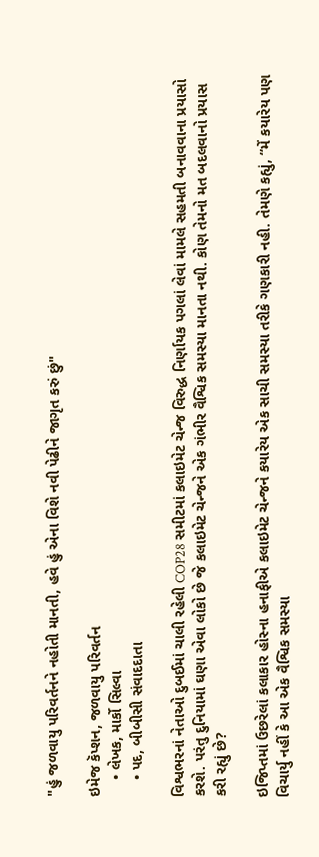"હું જળવાયુ પરિવર્તનને નહોતી માનતી, હવે હું એના વિશે નવી પેઢીને જાગૃત કરું છું"

ઇમેજ કૅપ્શન, જળવાયુ પરિવર્તન
    • લેખક, માર્કો સિલ્વા
    • પદ, બીબીસી સંવાદદાતા

વિશ્વભરનાં નેતાઓ દુબઈમાં ચાલી રહેલી COP28 સમીટમાં કલાઇમેટ ચેન્જ વિરુદ્ધ નિર્ણાયક પગલાં લેવાં મામલે સહમતી બનાવવાના પ્રયાસો કરશે. પરંતુ દુનિયામાં ઘણા એવા લોકો છે જે કલાઇમેટ ચેન્જને એક ગંભીર વૈશ્વિક સમસ્યા માનતા નથી. કોણ તેમનો મત બદલવાનો પ્રયાસ કરી રહ્યું છે?

ઇજિપ્તમાં ઉછરેલાં કલાકાર હોસ્ના હનાફીએ કલાઇમેટ ચેન્જને કયારેય એક સાચી સમસ્યા તરીકે ગણકારી નહી. તેમણે કહ્યું, “મેં કયારેય પણ વિચાર્યુ નહીં કે આ એક વૈશ્વિક સમસ્યા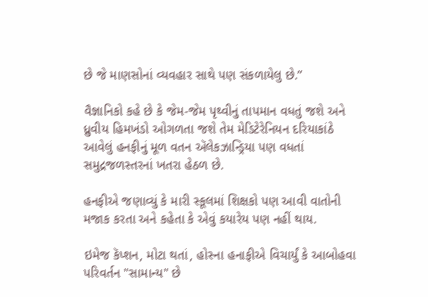છે જે માણસોનાં વ્યવહાર સાથે પણ સંકળાયેલુ છે.”

વૈજ્ઞાનિકો કહે છે કે જેમ-જેમ પૃથ્વીનું તાપમાન વધતું જશે અને ધ્રુવીય હિમખંડો ઓગળતા જશે તેમ મેડિટેરેનિયન દરિયાકાંઠે આવેલું હનફીનું મૂળ વતન ઍલેકઝાન્ડ્રિયા પણ વધતાં સમુદ્રજળસ્તરનાં ખતરા હેઠળ છે.

હનફીએ જણાવ્યું કે મારી સ્કૂલમાં શિક્ષકો પણ આવી વાતોની મજાક કરતા અને કહેતા કે એવું કયારેય પણ નહીં થાય.

ઇમેજ કૅપ્શન, મોટા થતાં, હોસ્ના હનાફીએ વિચાર્યું કે આબોહવા પરિવર્તન "સામાન્ય" છે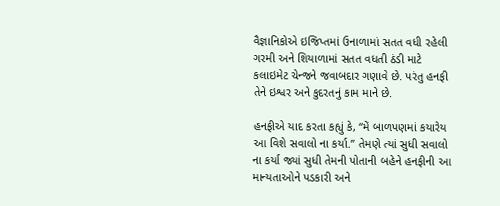વૈજ્ઞાનિકોએ ઇજિપ્તમાં ઉનાળામાં સતત વધી રહેલી ગરમી અને શિયાળામાં સતત વધતી ઠંડી માટે કલાઇમેટ ચેન્જને જવાબદાર ગણાવે છે. પરંતુ હનફી તેને ઇશ્વર અને કુદરતનું કામ માને છે.

હનફીએ યાદ કરતા કહ્યું કે, “મેં બાળપણમાં કયારેય આ વિશે સવાલો ના કર્યા.” તેમણે ત્યાં સુધી સવાલો ના કર્યા જ્યાં સુધી તેમની પોતાની બહેને હનફીની આ માન્યતાઓને પડકારી અને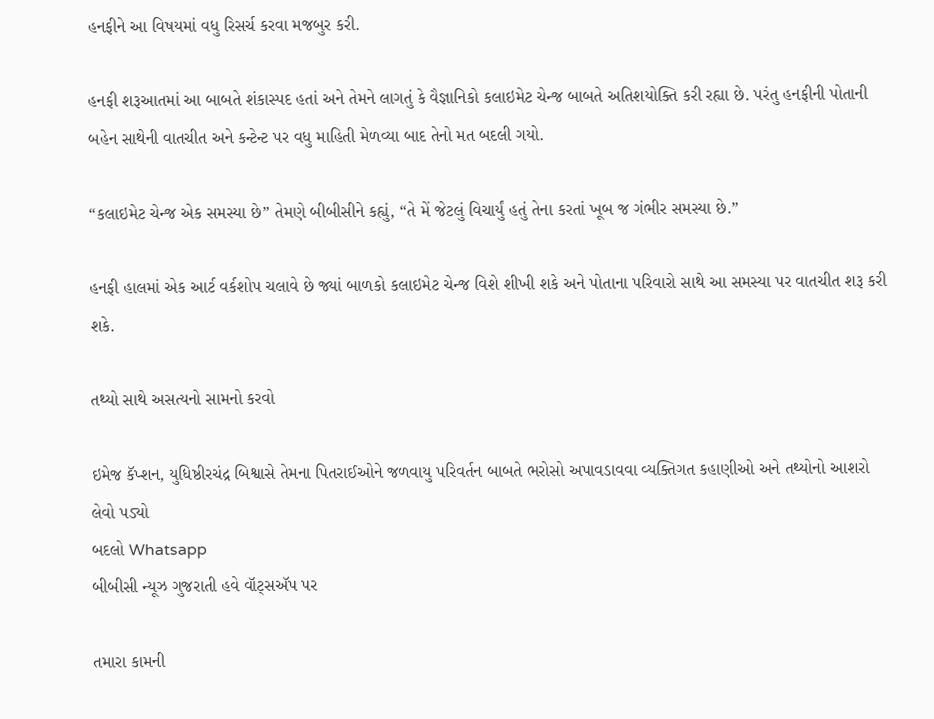હનફીને આ વિષયમાં વધુ રિસર્ચ કરવા મજબુર કરી.

હનફી શરૂઆતમાં આ બાબતે શંકાસ્પદ હતાં અને તેમને લાગતું કે વૈજ્ઞાનિકો કલાઇમેટ ચેન્જ બાબતે અતિશયોક્તિ કરી રહ્યા છે. પરંતુ હનફીની પોતાની બહેન સાથેની વાતચીત અને કન્ટેન્ટ પર વધુ માહિતી મેળવ્યા બાદ તેનો મત બદલી ગયો.

“કલાઇમેટ ચેન્જ એક સમસ્યા છે” તેમણે બીબીસીને કહ્યું, “તે મેં જેટલું વિચાર્યું હતું તેના કરતાં ખૂબ જ ગંભીર સમસ્યા છે.”

હનફી હાલમાં એક આર્ટ વર્કશોપ ચલાવે છે જ્યાં બાળકો કલાઇમેટ ચેન્જ વિશે શીખી શકે અને પોતાના પરિવારો સાથે આ સમસ્યા પર વાતચીત શરૂ કરી શકે.

તથ્યો સાથે અસત્યનો સામનો કરવો

ઇમેજ કૅપ્શન, યુધિષ્ઠીરચંદ્ર બિશ્વાસે તેમના પિતરાઈઓને જળવાયુ પરિવર્તન બાબતે ભરોસો અપાવડાવવા વ્યક્તિગત કહાણીઓ અને તથ્યોનો આશરો લેવો પડ્યો
બદલો Whatsapp
બીબીસી ન્યૂઝ ગુજરાતી હવે વૉટ્સઍપ પર

તમારા કામની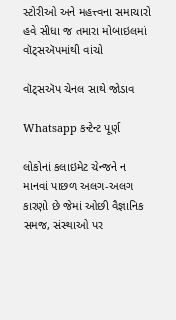સ્ટોરીઓ અને મહત્ત્વના સમાચારો હવે સીધા જ તમારા મોબાઇલમાં વૉટ્સઍપમાંથી વાંચો

વૉટ્સઍપ ચેનલ સાથે જોડાવ

Whatsapp કન્ટેન્ટ પૂર્ણ

લોકોનાં કલાઇમેટ ચેન્જને ન માનવાં પાછળ અલગ-અલગ કારણો છે જેમાં ઓછી વૈજ્ઞાનિક સમજ, સંસ્થાઓ પર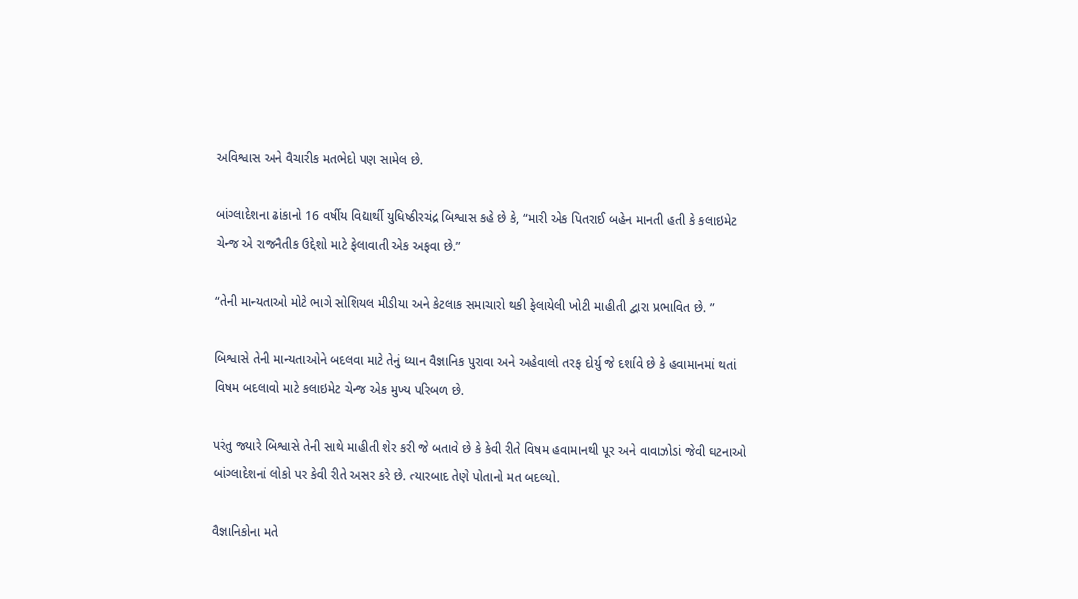અવિશ્વાસ અને વૈચારીક મતભેદો પણ સામેલ છે.

બાંગ્લાદેશના ઢાંકાનો 16 વર્ષીય વિદ્યાર્થી યુધિષ્ઠીરચંદ્ર બિશ્વાસ કહે છે કે, “મારી એક પિતરાઈ બહેન માનતી હતી કે કલાઇમેટ ચેન્જ એ રાજનૈતીક ઉદ્દેશો માટે ફેલાવાતી એક અફવા છે.”

“તેની માન્યતાઓ મોટે ભાગે સોશિયલ મીડીયા અને કેટલાક સમાચારો થકી ફેલાયેલી ખોટી માહીતી દ્વારા પ્રભાવિત છે. ”

બિશ્વાસે તેની માન્યતાઓને બદલવા માટે તેનું ધ્યાન વૈજ્ઞાનિક પુરાવા અને અહેવાલો તરફ દોર્યુ જે દર્શાવે છે કે હવામાનમાં થતાં વિષમ બદલાવો માટે કલાઇમેટ ચેન્જ એક મુખ્ય પરિબળ છે.

પરંતુ જ્યારે બિશ્વાસે તેની સાથે માહીતી શેર કરી જે બતાવે છે કે કેવી રીતે વિષમ હવામાનથી પૂર અને વાવાઝોડાં જેવી ઘટનાઓ બાંગ્લાદેશનાં લોકો પર કેવી રીતે અસર કરે છે. ત્યારબાદ તેણે પોતાનો મત બદલ્યો.

વૈજ્ઞાનિકોના મતે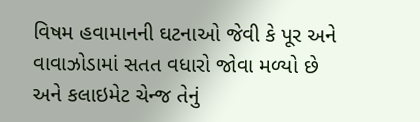વિષમ હવામાનની ઘટનાઓ જેવી કે પૂર અને વાવાઝોડામાં સતત વધારો જોવા મળ્યો છે અને કલાઇમેટ ચેન્જ તેનું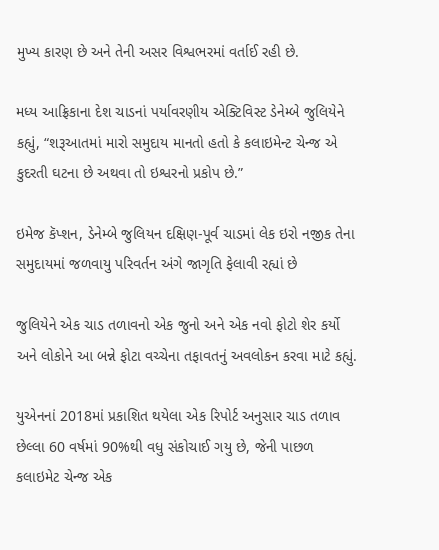મુખ્ય કારણ છે અને તેની અસર વિશ્વભરમાં વર્તાઈ રહી છે.

મધ્ય આફ્રિકાના દેશ ચાડનાં પર્યાવરણીય એક્ટિવિસ્ટ ડેનેમ્બે જુલિયેને કહ્યું, “શરૂઆતમાં મારો સમુદાય માનતો હતો કે કલાઇમેન્ટ ચેન્જ એ કુદરતી ઘટના છે અથવા તો ઇશ્વરનો પ્રકોપ છે.”

ઇમેજ કૅપ્શન, ડેનેમ્બે જુલિયન દક્ષિણ-પૂર્વ ચાડમાં લેક ઇરો નજીક તેના સમુદાયમાં જળવાયુ પરિવર્તન અંગે જાગૃતિ ફેલાવી રહ્યાં છે

જુલિયેને એક ચાડ તળાવનો એક જુનો અને એક નવો ફોટો શેર કર્યો અને લોકોને આ બન્ને ફોટા વચ્ચેના તફાવતનું અવલોકન કરવા માટે કહ્યું.

યુએનનાં 2018માં પ્રકાશિત થયેલા એક રિપોર્ટ અનુસાર ચાડ તળાવ છેલ્લા 60 વર્ષમાં 90%થી વધુ સંકોચાઈ ગયુ છે, જેની પાછળ કલાઇમેટ ચેન્જ એક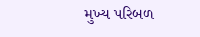મુખ્ય પરિબળ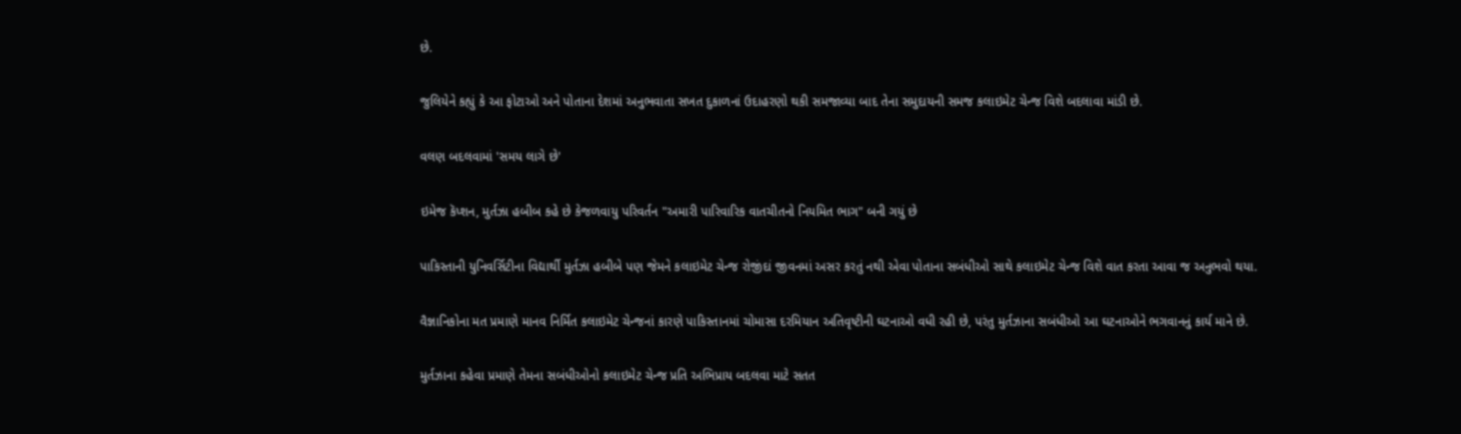છે.

જુલિયેને કહ્યું કે આ ફોટાઓ અને પોતાના દેશમાં અનુભવાતા સખત દુકાળનાં ઉદાહરણો થકી સમજાવ્યા બાદ તેના સમુદાયની સમજ કલાઇમેટ ચેન્જ વિશે બદલાવા માંડી છે.

વલણ બદલવામાં 'સમય લાગે છે'

ઇમેજ કૅપ્શન, મુર્તઝા હબીબ કહે છે કેજળવાયુ પરિવર્તન "અમારી પારિવારિક વાતચીતનો નિયમિત ભાગ" બની ગયું છે

પાકિસ્તાની યુનિવર્સિટીના વિદ્યાર્થી મુર્તઝા હબીબે પણ જેમને કલાઇમેટ ચેન્જ રોજીંદાં જીવનમાં અસર કરતું નથી એવા પોતાના સબંધીઓ સાથે કલાઇમેટ ચેન્જ વિશે વાત કરતા આવા જ અનુભવો થયા.

વૈજ્ઞાનિકોના મત પ્રમાણે માનવ નિર્મિત કલાઇમેટ ચેન્જનાં કારણે પાકિસ્તાનમાં ચોમાસા દરમિયાન અતિવૃષ્ટીની ઘટનાઓ વધી રહી છે, પરંતુ મુર્તઝાના સબંધીઓ આ ઘટનાઓને ભગવાનનું કાર્ય માને છે.

મુર્તઝાના કહેવા પ્રમાણે તેમના સબંધીઓનો કલાઇમેટ ચેન્જ પ્રતિ અભિપ્રાય બદલવા માટે સતત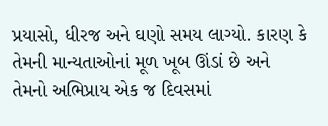પ્રયાસો, ધીરજ અને ઘણો સમય લાગ્યો. કારણ કે તેમની માન્યતાઓનાં મૂળ ખૂબ ઊંડાં છે અને તેમનો અભિપ્રાય એક જ દિવસમાં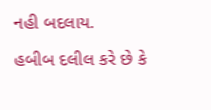નહી બદલાય.

હબીબ દલીલ કરે છે કે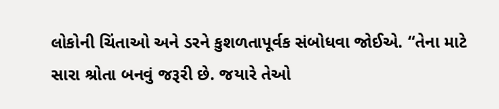લોકોની ચિંતાઓ અને ડરને કુશળતાપૂર્વક સંબોધવા જોઈએ. “તેના માટે સારા શ્રોતા બનવું જરૂરી છે. જયારે તેઓ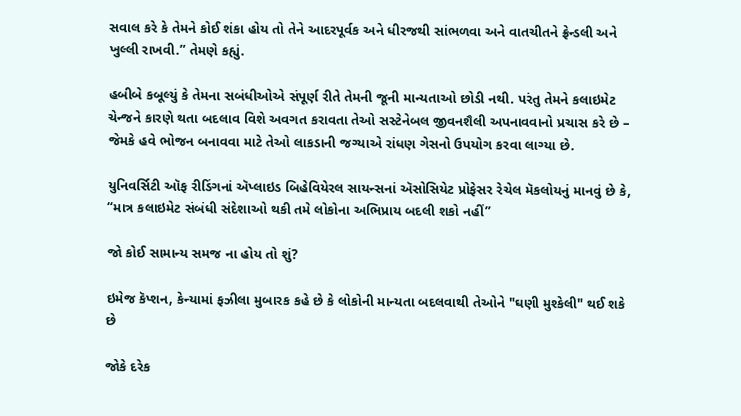સવાલ કરે કે તેમને કોઈ શંકા હોય તો તેને આદરપૂર્વક અને ધીરજથી સાંભળવા અને વાતચીતને ફ્રેન્ડલી અને ખુલ્લી રાખવી.” તેમણે કહ્યું.

હબીબે કબૂલ્યું કે તેમના સબંધીઓએ સંપૂર્ણ રીતે તેમની જૂની માન્યતાઓ છોડી નથી. પરંતુ તેમને કલાઇમેટ ચેન્જને કારણે થતા બદલાવ વિશે અવગત કરાવતા તેઓ સસ્ટેનેબલ જીવનશૈલી અપનાવવાનો પ્રચાસ કરે છે – જેમકે હવે ભોજન બનાવવા માટે તેઓ લાકડાની જગ્યાએ રાંધણ ગેસનો ઉપયોગ કરવા લાગ્યા છે.

યુનિવર્સિટી ઑફ રીડિંગનાં ઍપ્લાઇડ બિહેવિયેરલ સાયન્સનાં ઍસોસિયેટ પ્રોફેસર રેચેલ મૅકલોયનું માનવું છે કે, “માત્ર કલાઇમેટ સંબંધી સંદેશાઓ થકી તમે લોકોના અભિપ્રાય બદલી શકો નહીં”

જો કોઈ સામાન્ય સમજ ના હોય તો શું?

ઇમેજ કૅપ્શન, કેન્યામાં ફઝીલા મુબારક કહે છે કે લોકોની માન્યતા બદલવાથી તેઓને "ઘણી મુશ્કેલી" થઈ શકે છે

જોકે દરેક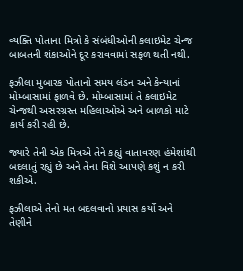વ્યક્તિ પોતાના મિત્રો કે સંબંધીઓની કલાઇમેટ ચેન્જ બાબતની શંકાઓને દૂર કરાવવામાં સફળ થતી નથી.

ફઝીલા મુબારક પોતાનો સમય લંડન અને કેન્યાનાં મોમ્બાસામાં ફાળવે છે. મોમ્બાસામાં તે કલાઇમેટ ચેન્જથી અસરગ્રસ્ત મહિલાઓએ અને બાળકો માટે કાર્ય કરી રહી છે.

જ્યારે તેની એક મિત્રએ તેને કહ્યું વાતાવરણ હંમેશાંથી બદલાતું રહ્યું છે અને તેના વિશે આપણે કશું ન કરી શકીએ.

ફઝીલાએ તેનો મત બદલવાનો પ્રયાસ કર્યો અને તેણીને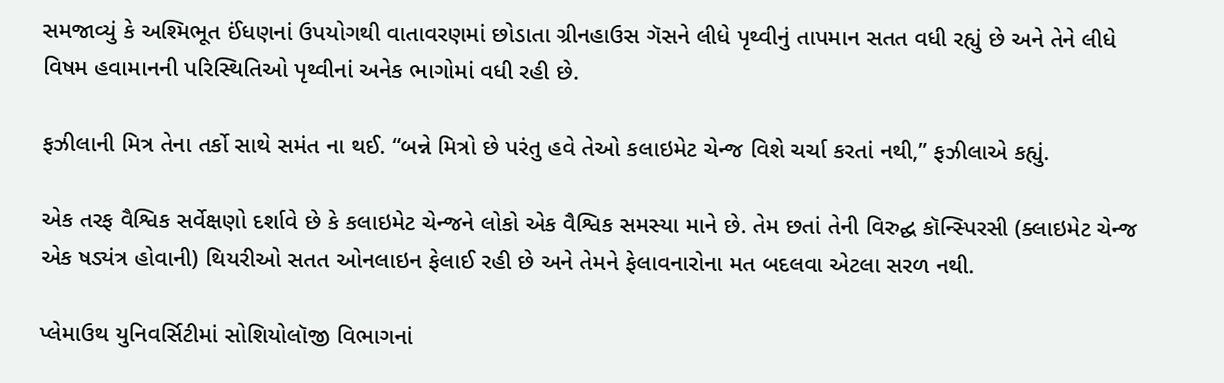સમજાવ્યું કે અશ્મિભૂત ઈંધણનાં ઉપયોગથી વાતાવરણમાં છોડાતા ગ્રીનહાઉસ ગૅસને લીધે પૃથ્વીનું તાપમાન સતત વધી રહ્યું છે અને તેને લીધે વિષમ હવામાનની પરિસ્થિતિઓ પૃથ્વીનાં અનેક ભાગોમાં વધી રહી છે.

ફઝીલાની મિત્ર તેના તર્કો સાથે સમંત ના થઈ. “બન્ને મિત્રો છે પરંતુ હવે તેઓ કલાઇમેટ ચેન્જ વિશે ચર્ચા કરતાં નથી,” ફઝીલાએ કહ્યું.

એક તરફ વૈશ્વિક સર્વેક્ષણો દર્શાવે છે કે કલાઇમેટ ચેન્જને લોકો એક વૈશ્વિક સમસ્યા માને છે. તેમ છતાં તેની વિરુદ્ઘ કૉન્સ્પિરસી (ક્લાઇમેટ ચેન્જ એક ષડ્યંત્ર હોવાની) થિયરીઓ સતત ઓનલાઇન ફેલાઈ રહી છે અને તેમને ફેલાવનારોના મત બદલવા એટલા સરળ નથી.

પ્લેમાઉથ યુનિવર્સિટીમાં સોશિયોલૉજી વિભાગનાં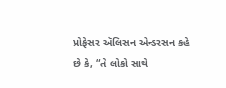પ્રોફેસર ઍલિસન એન્ડરસન કહે છે કે, “તે લોકો સાથે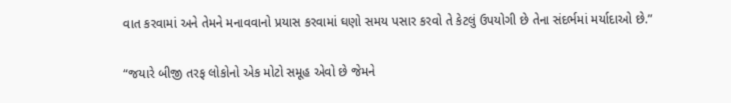વાત કરવામાં અને તેમને મનાવવાનો પ્રયાસ કરવામાં ઘણો સમય પસાર કરવો તે કેટલું ઉપયોગી છે તેના સંદર્ભમાં મર્યાદાઓ છે.”

“જયારે બીજી તરફ લોકોનો એક મોટો સમૂહ એવો છે જેમને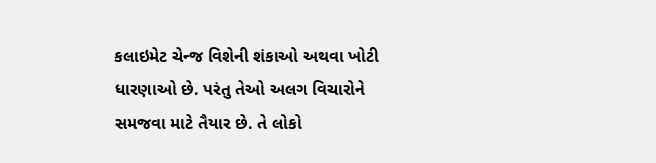કલાઇમેટ ચેન્જ વિશેની શંકાઓ અથવા ખોટી ધારણાઓ છે. પરંતુ તેઓ અલગ વિચારોને સમજવા માટે તૈયાર છે. તે લોકો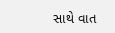સાથે વાત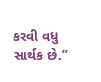કરવી વધુ સાર્થક છે.”